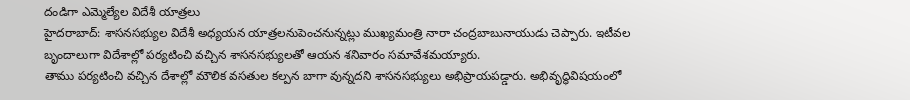దండిగా ఎమ్మెల్యేల విదేశీ యాత్రలు
హైదరాబాద్: శాసనసభ్యుల విదేశీ అధ్యయన యాత్రలనుపెంచనున్నట్లు ముఖ్యమంత్రి నారా చంద్రబాబునాయుడు చెప్పారు. ఇటీవల బృందాలుగా విదేశాల్లో పర్యటించి వచ్చిన శాసనసభ్యులతో ఆయన శనివారం సమావేశమయ్యారు.
తాము పర్యటించి వచ్చిన దేశాల్లో మౌలిక వసతుల కల్పన బాగా వున్నదని శాసనసభ్యులు అభిప్రాయపడ్డారు. అభివృద్ధివిషయంలో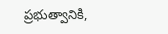ప్రభుత్వానికి,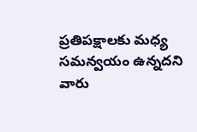ప్రతిపక్షాలకు మధ్య సమన్వయం ఉన్నదని వారు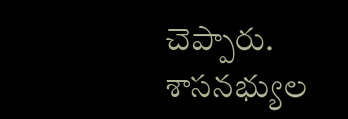చెప్పారు. శాసనభ్యుల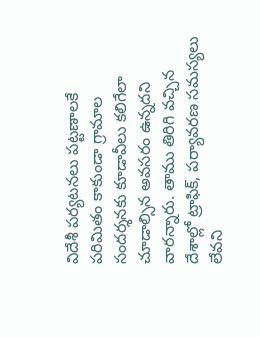విదేశీ పర్యటనలు పట్టణాలకే పరిమితం కాకుండా గ్రామాల సందర్శనకు కూడావీలు కలిగేలా చూడాల్సిన అవసరం ఉన్నదని వారన్నారు. తాము తిరిగి వచ్చిన దేశాల్లో ట్రాఫిక్, పర్యావరణ సమస్యలు లేవని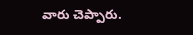వారు చెప్పారు.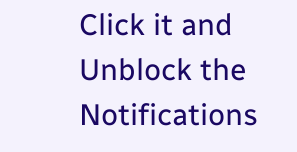Click it and Unblock the Notifications